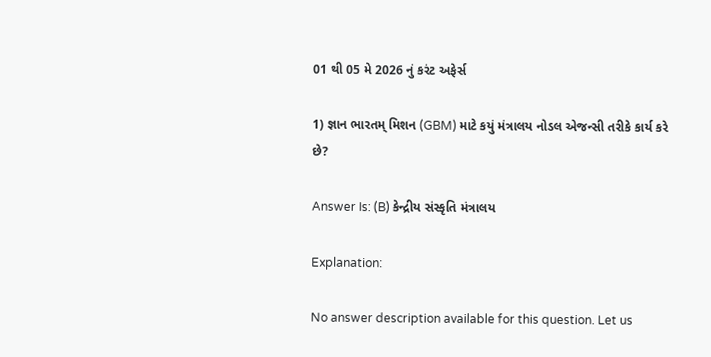01 થી 05 મે 2026 નું કરંટ અફેર્સ

1) જ્ઞાન ભારતમ્ મિશન (GBM) માટે કયું મંત્રાલય નોડલ એજન્સી તરીકે કાર્ય કરે છે?

Answer Is: (B) કેન્દ્રીય સંસ્કૃતિ મંત્રાલય

Explanation:

No answer description available for this question. Let us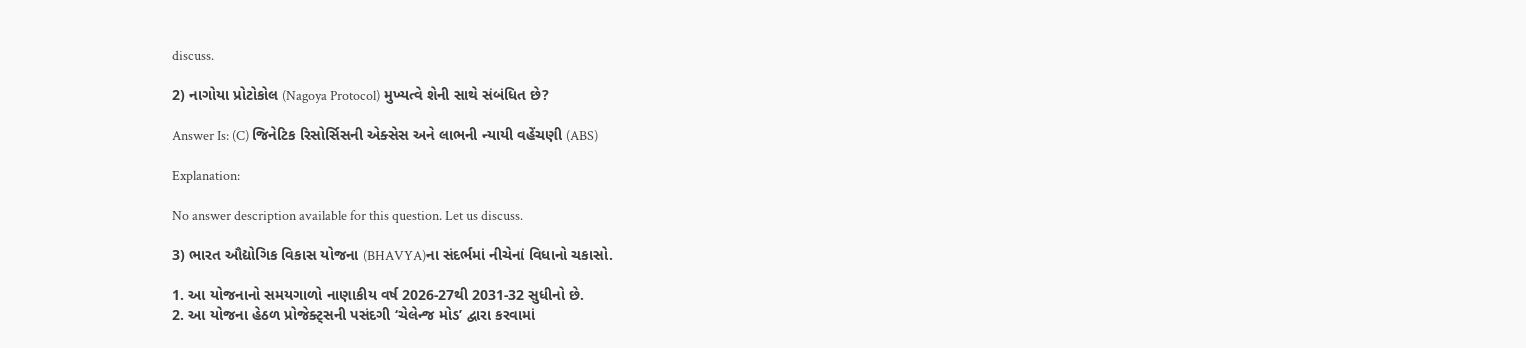discuss.

2) નાગોયા પ્રોટોકોલ (Nagoya Protocol) મુખ્યત્વે શેની સાથે સંબંધિત છે?

Answer Is: (C) જિનેટિક રિસોર્સિસની એક્સેસ અને લાભની ન્યાયી વહેંચણી (ABS)

Explanation:

No answer description available for this question. Let us discuss.

3) ભારત ઔદ્યોગિક વિકાસ યોજના (BHAVYA)ના સંદર્ભમાં નીચેનાં વિધાનો ચકાસો.

1. આ યોજનાનો સમયગાળો નાણાકીય વર્ષ 2026-27થી 2031-32 સુધીનો છે.
2. આ યોજના હેઠળ પ્રોજેક્ટ્સની પસંદગી ‘ચેલેન્જ મોડ’ દ્વારા કરવામાં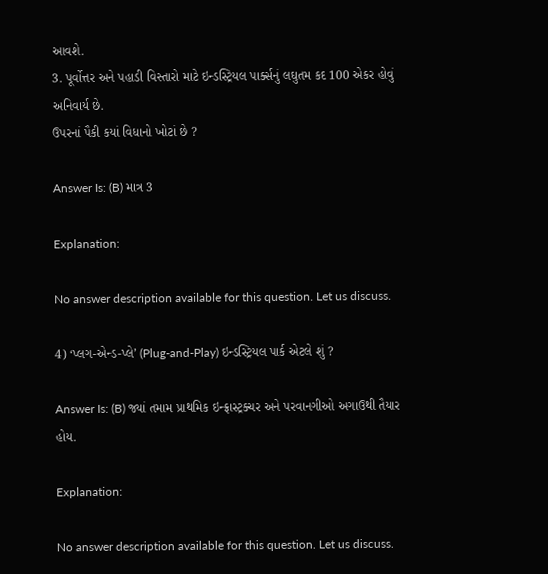આવશે.
3. પૂર્વોત્તર અને પહાડી વિસ્તારો માટે ઇન્ડસ્ટ્રિયલ પાર્ક્સનું લઘુતમ કદ 100 એકર હોવું અનિવાર્ય છે.
ઉપરનાં પૈકી કયાં વિધાનો ખોટાં છે ?

Answer Is: (B) માત્ર 3

Explanation:

No answer description available for this question. Let us discuss.

4) ‘પ્લગ-એન્ડ-પ્લે’ (Plug-and-Play) ઇન્ડસ્ટ્રિયલ પાર્ક એટલે શું ?

Answer Is: (B) જ્યાં તમામ પ્રાથમિક ઇન્ફ્રાસ્ટ્રક્ચર અને પરવાનગીઓ અગાઉથી તૈયાર હોય.

Explanation:

No answer description available for this question. Let us discuss.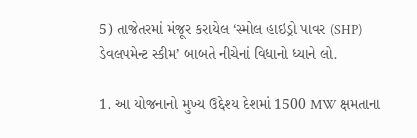5) તાજેતરમાં મંજૂર કરાયેલ ‘સ્મોલ હાઇડ્રો પાવર (SHP) ડેવલપમેન્ટ સ્કીમ’ બાબતે નીચેનાં વિધાનો ધ્યાને લો.

1. આ યોજનાનો મુખ્ય ઉદ્દેશ્ય દેશમાં 1500 MW ક્ષમતાના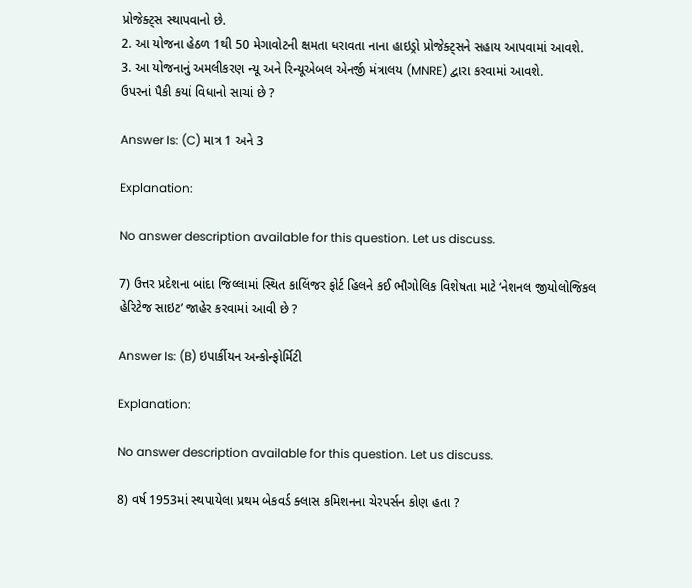પ્રોજેક્ટ્સ સ્થાપવાનો છે.
2. આ યોજના હેઠળ 1થી 50 મેગાવોટની ક્ષમતા ધરાવતા નાના હાઇડ્રો પ્રોજેક્ટ્સને સહાય આપવામાં આવશે.
3. આ યોજનાનું અમલીકરણ ન્યૂ અને રિન્યૂએબલ એનર્જી મંત્રાલય (MNRE) દ્વારા કરવામાં આવશે.
ઉપરનાં પૈકી કયાં વિધાનો સાચાં છે ?

Answer Is: (C) માત્ર 1 અને 3

Explanation:

No answer description available for this question. Let us discuss.

7) ઉત્તર પ્રદેશના બાંદા જિલ્લામાં સ્થિત કાલિંજર ફોર્ટ હિલને કઈ ભૌગોલિક વિશેષતા માટે ‘નેશનલ જીયોલોજિકલ હેરિટેજ સાઇટ’ જાહેર કરવામાં આવી છે ?

Answer Is: (B) ઇપાર્કીયન અન્કોન્ફોર્મિટી

Explanation:

No answer description available for this question. Let us discuss.

8) વર્ષ 1953માં સ્થપાયેલા પ્રથમ બેકવર્ડ ક્લાસ કમિશનના ચેરપર્સન કોણ હતા ?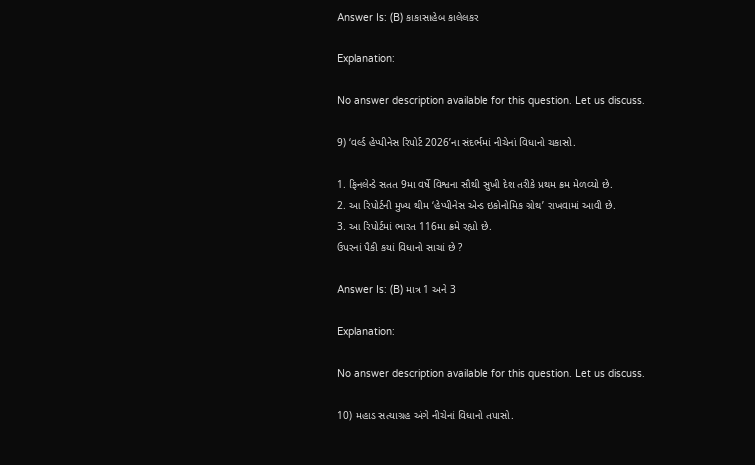Answer Is: (B) કાકાસાહેબ કાલેલકર

Explanation:

No answer description available for this question. Let us discuss.

9) ‘વર્લ્ડ હેપ્પીનેસ રિપોર્ટ 2026’ના સંદર્ભમાં નીચેનાં વિધાનો ચકાસો.

1. ફિનલેન્ડે સતત 9મા વર્ષે વિશ્વના સૌથી સુખી દેશ તરીકે પ્રથમ ક્રમ મેળવ્યો છે.
2. આ રિપોર્ટની મુખ્ય થીમ ‘હેપ્પીનેસ એન્ડ ઇકોનોમિક ગ્રોથ’ રાખવામાં આવી છે.
3. આ રિપોર્ટમાં ભારત 116મા ક્રમે રહ્યો છે.
ઉપરનાં પૈકી કયાં વિધાનો સાચાં છે ?

Answer Is: (B) માત્ર 1 અને 3

Explanation:

No answer description available for this question. Let us discuss.

10) મહાડ સત્યાગ્રહ અંગે નીચેનાં વિધાનો તપાસો.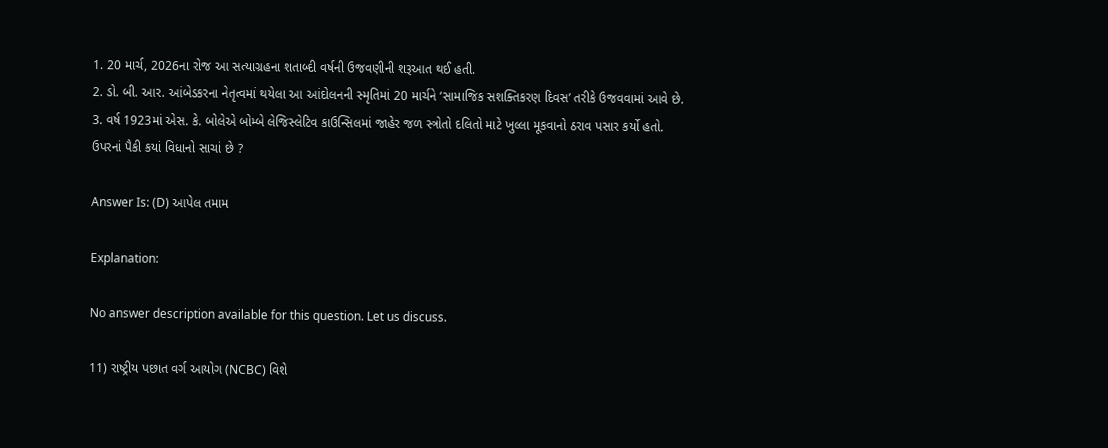1. 20 માર્ચ, 2026ના રોજ આ સત્યાગ્રહના શતાબ્દી વર્ષની ઉજવણીની શરૂઆત થઈ હતી.
2. ડો. બી. આર. આંબેડકરના નેતૃત્વમાં થયેલા આ આંદોલનની સ્મૃતિમાં 20 માર્ચને ‘સામાજિક સશક્તિકરણ દિવસ’ તરીકે ઉજવવામાં આવે છે.
3. વર્ષ 1923માં એસ. કે. બોલેએ બોમ્બે લેજિસ્લેટિવ કાઉન્સિલમાં જાહેર જળ સ્ત્રોતો દલિતો માટે ખુલ્લા મૂકવાનો ઠરાવ પસાર કર્યો હતો.
ઉપરનાં પૈકી કયાં વિધાનો સાચાં છે ?

Answer Is: (D) આપેલ તમામ

Explanation:

No answer description available for this question. Let us discuss.

11) રાષ્ટ્રીય પછાત વર્ગ આયોગ (NCBC) વિશે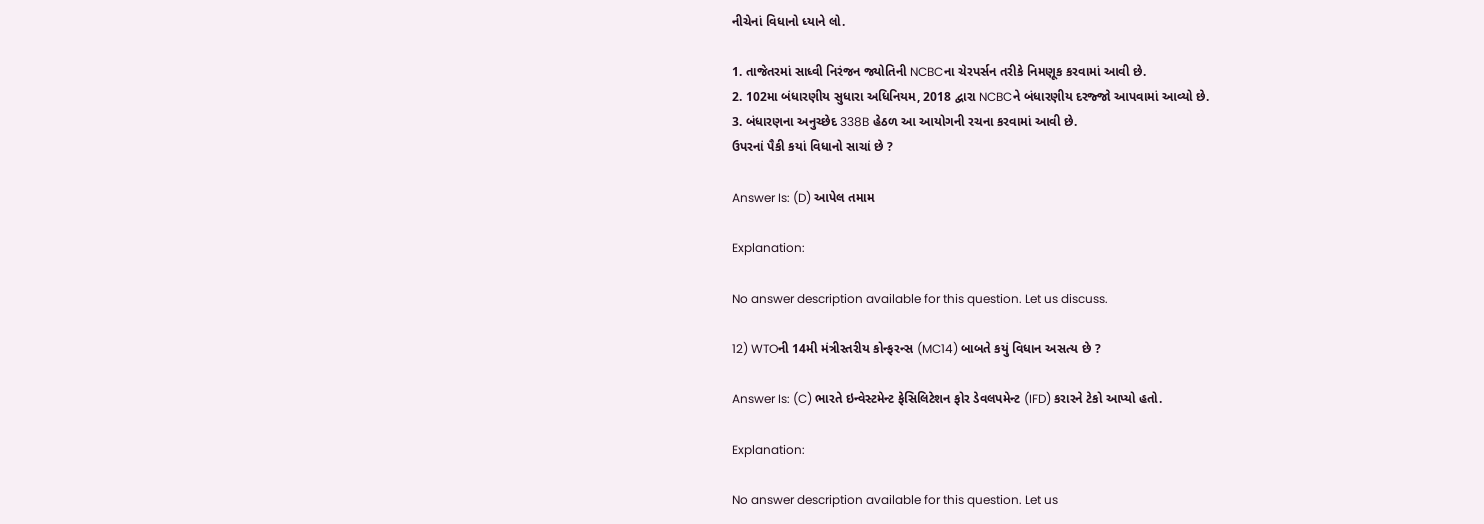નીચેનાં વિધાનો ધ્યાને લો.

1. તાજેતરમાં સાધ્વી નિરંજન જ્યોતિની NCBCના ચેરપર્સન તરીકે નિમણૂક કરવામાં આવી છે.
2. 102મા બંધારણીય સુધારા અધિનિયમ, 2018 દ્વારા NCBCને બંધારણીય દરજ્જો આપવામાં આવ્યો છે.
3. બંધારણના અનુચ્છેદ 338B હેઠળ આ આયોગની રચના કરવામાં આવી છે.
ઉપરનાં પૈકી કયાં વિધાનો સાચાં છે ?

Answer Is: (D) આપેલ તમામ

Explanation:

No answer description available for this question. Let us discuss.

12) WTOની 14મી મંત્રીસ્તરીય કોન્ફરન્સ (MC14) બાબતે કયું વિધાન અસત્ય છે ?

Answer Is: (C) ભારતે ઇન્વેસ્ટમેન્ટ ફેસિલિટેશન ફોર ડેવલપમેન્ટ (IFD) કરારને ટેકો આપ્યો હતો.

Explanation:

No answer description available for this question. Let us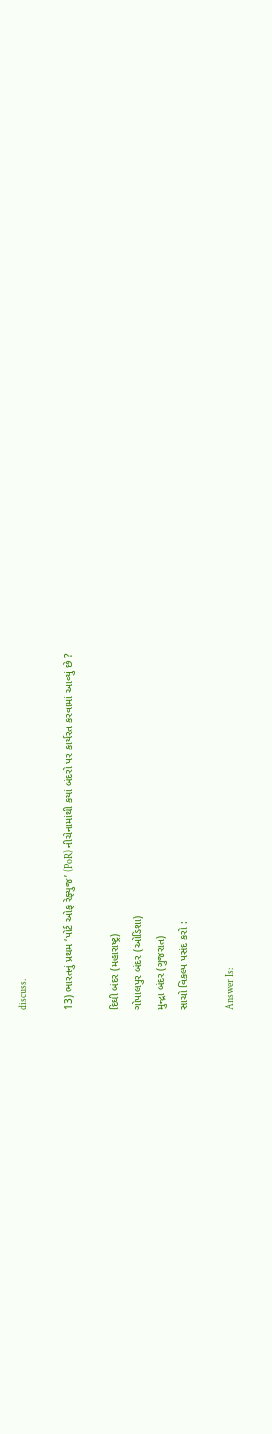discuss.

13) ભારતનું પ્રથમ ‘પોર્ટ ઓફ રેફ્યુજ’ (PoR) નીચેનામાંથી કયાં બંદરો પર કાર્યરત કરવામાં આવ્યું છે ?

દિઘી બંદર (મહારાષ્ટ્ર)
ગોપાલપુર બંદર (ઓડિશા)
મુન્દ્રા બંદર (ગુજરાત)
સાચો વિકલ્પ પસંદ કરો :

Answer Is: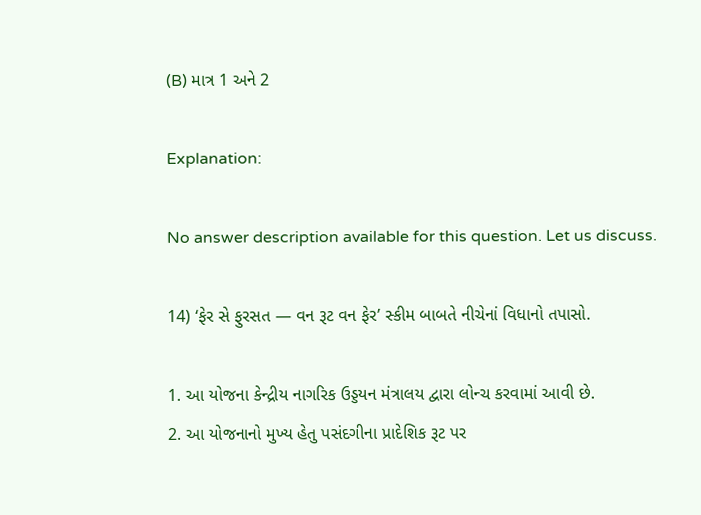(B) માત્ર 1 અને 2

Explanation:

No answer description available for this question. Let us discuss.

14) ‘ફેર સે ફુરસત — વન રૂટ વન ફેર’ સ્કીમ બાબતે નીચેનાં વિધાનો તપાસો.

1. આ યોજના કેન્દ્રીય નાગરિક ઉડ્ડયન મંત્રાલય દ્વારા લોન્ચ કરવામાં આવી છે.
2. આ યોજનાનો મુખ્ય હેતુ પસંદગીના પ્રાદેશિક રૂટ પર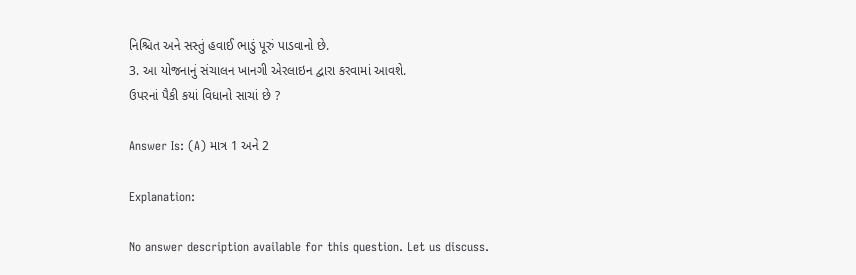નિશ્ચિત અને સસ્તું હવાઈ ભાડું પૂરું પાડવાનો છે.
3. આ યોજનાનું સંચાલન ખાનગી એરલાઇન દ્વારા કરવામાં આવશે.
ઉપરનાં પૈકી કયાં વિધાનો સાચાં છે ?

Answer Is: (A) માત્ર 1 અને 2

Explanation:

No answer description available for this question. Let us discuss.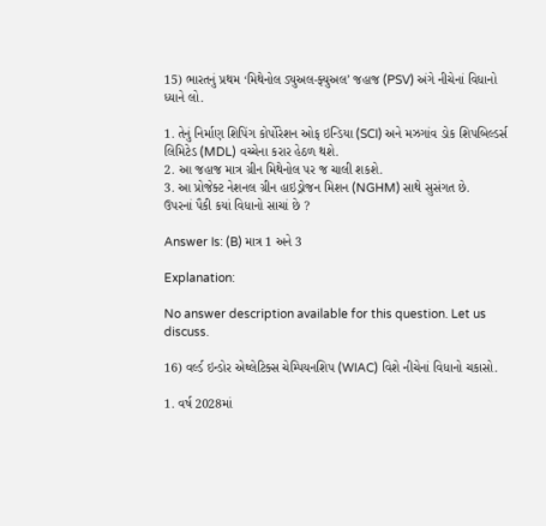15) ભારતનું પ્રથમ ‘મિથેનોલ ડ્યુઅલ-ફ્યુઅલ’ જહાજ (PSV) અંગે નીચેનાં વિધાનો ધ્યાને લો.

1. તેનું નિર્માણ શિપિંગ કોર્પોરેશન ઓફ ઇન્ડિયા (SCI) અને મઝગાંવ ડોક શિપબિલ્ડર્સ લિમિટેડ (MDL) વચ્ચેના કરાર હેઠળ થશે.
2. આ જહાજ માત્ર ગ્રીન મિથેનોલ પર જ ચાલી શકશે.
3. આ પ્રોજેક્ટ નેશનલ ગ્રીન હાઇડ્રોજન મિશન (NGHM) સાથે સુસંગત છે.
ઉપરનાં પૈકી કયાં વિધાનો સાચાં છે ?

Answer Is: (B) માત્ર 1 અને 3

Explanation:

No answer description available for this question. Let us discuss.

16) વર્લ્ડ ઇન્ડોર એથ્લેટિક્સ ચેમ્પિયનશિપ (WIAC) વિશે નીચેનાં વિધાનો ચકાસો.

1. વર્ષ 2028માં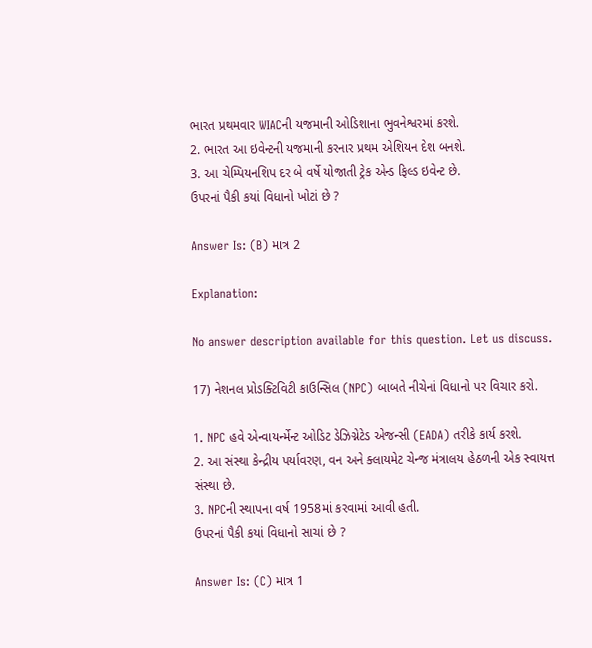ભારત પ્રથમવાર WIACની યજમાની ઓડિશાના ભુવનેશ્વરમાં કરશે.
2. ભારત આ ઇવેન્ટની યજમાની કરનાર પ્રથમ એશિયન દેશ બનશે.
3. આ ચેમ્પિયનશિપ દર બે વર્ષે યોજાતી ટ્રેક એન્ડ ફિલ્ડ ઇવેન્ટ છે.
ઉપરનાં પૈકી કયાં વિધાનો ખોટાં છે ?

Answer Is: (B) માત્ર 2

Explanation:

No answer description available for this question. Let us discuss.

17) નેશનલ પ્રોડક્ટિવિટી કાઉન્સિલ (NPC) બાબતે નીચેનાં વિધાનો પર વિચાર કરો.

1. NPC હવે એન્વાયર્ન્મેન્ટ ઓડિટ ડેઝિગ્નેટેડ એજન્સી (EADA) તરીકે કાર્ય કરશે.
2. આ સંસ્થા કેન્દ્રીય પર્યાવરણ, વન અને ક્લાયમેટ ચેન્જ મંત્રાલય હેઠળની એક સ્વાયત્ત સંસ્થા છે.
3. NPCની સ્થાપના વર્ષ 1958માં કરવામાં આવી હતી.
ઉપરનાં પૈકી કયાં વિધાનો સાચાં છે ?

Answer Is: (C) માત્ર 1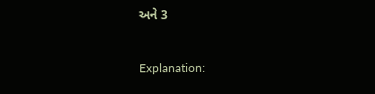અને 3

Explanation: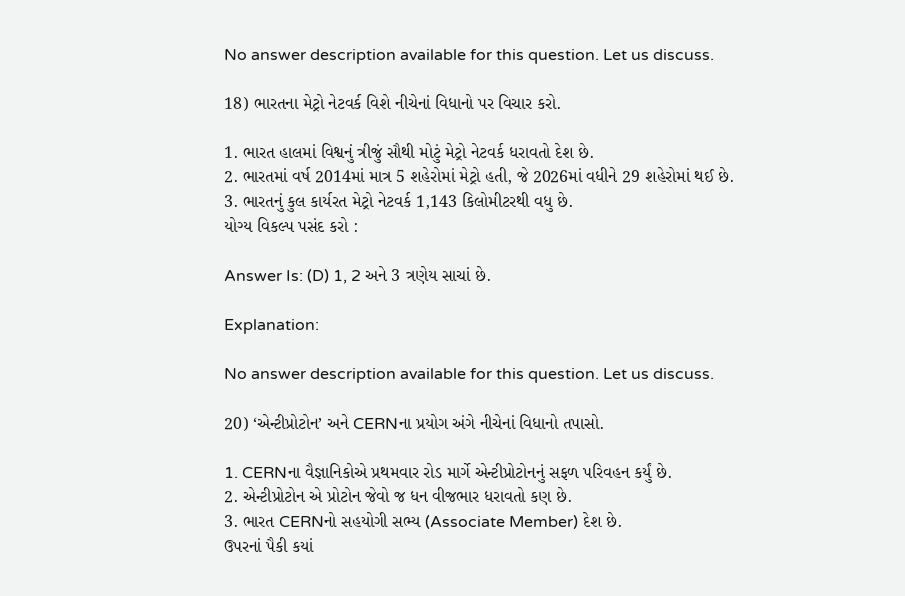No answer description available for this question. Let us discuss.

18) ભારતના મેટ્રો નેટવર્ક વિશે નીચેનાં વિધાનો પર વિચાર કરો.

1. ભારત હાલમાં વિશ્વનું ત્રીજું સૌથી મોટું મેટ્રો નેટવર્ક ધરાવતો દેશ છે.
2. ભારતમાં વર્ષ 2014માં માત્ર 5 શહેરોમાં મેટ્રો હતી, જે 2026માં વધીને 29 શહેરોમાં થઈ છે.
3. ભારતનું કુલ કાર્યરત મેટ્રો નેટવર્ક 1,143 કિલોમીટરથી વધુ છે.
યોગ્ય વિકલ્પ પસંદ કરો :

Answer Is: (D) 1, 2 અને 3 ત્રણેય સાચાં છે.

Explanation:

No answer description available for this question. Let us discuss.

20) ‘એન્ટીપ્રોટોન’ અને CERNના પ્રયોગ અંગે નીચેનાં વિધાનો તપાસો.

1. CERNના વૈજ્ઞાનિકોએ પ્રથમવાર રોડ માર્ગે એન્ટીપ્રોટોનનું સફળ પરિવહન કર્યું છે.
2. એન્ટીપ્રોટોન એ પ્રોટોન જેવો જ ધન વીજભાર ધરાવતો કણ છે.
3. ભારત CERNનો સહયોગી સભ્ય (Associate Member) દેશ છે.
ઉપરનાં પૈકી કયાં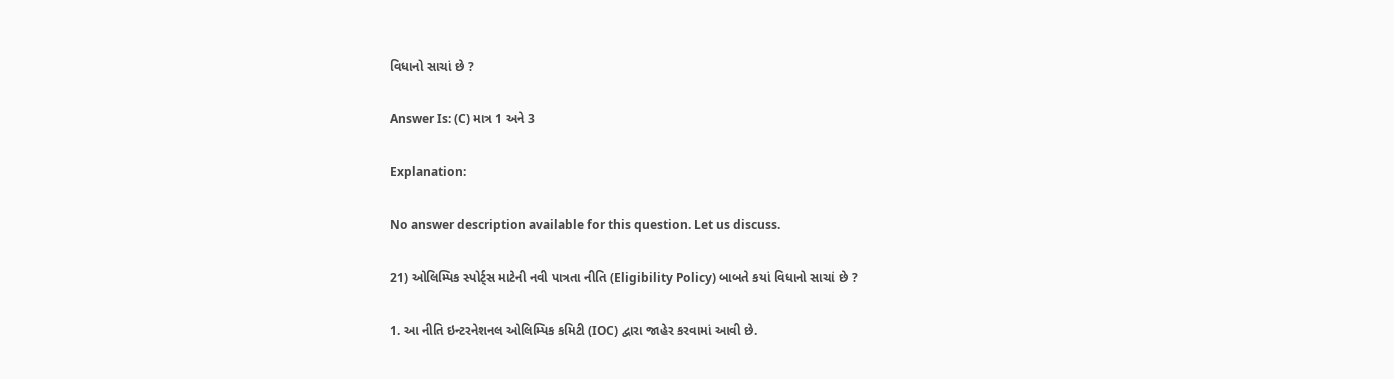વિધાનો સાચાં છે ?

Answer Is: (C) માત્ર 1 અને 3

Explanation:

No answer description available for this question. Let us discuss.

21) ઓલિમ્પિક સ્પોર્ટ્સ માટેની નવી પાત્રતા નીતિ (Eligibility Policy) બાબતે કયાં વિધાનો સાચાં છે ?

1. આ નીતિ ઇન્ટરનેશનલ ઓલિમ્પિક કમિટી (IOC) દ્વારા જાહેર કરવામાં આવી છે.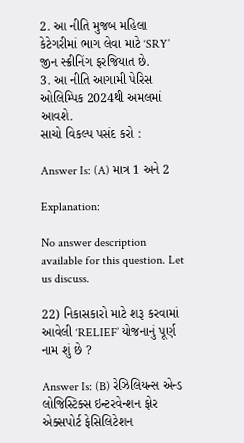2. આ નીતિ મુજબ મહિલા કેટેગરીમાં ભાગ લેવા માટે ‘SRY’ જીન સ્ક્રીનિંગ ફરજિયાત છે.
3. આ નીતિ આગામી પેરિસ ઓલિમ્પિક 2024થી અમલમાં આવશે.
સાચો વિકલ્પ પસંદ કરો :

Answer Is: (A) માત્ર 1 અને 2

Explanation:

No answer description available for this question. Let us discuss.

22) નિકાસકારો માટે શરૂ કરવામાં આવેલી ‘RELIEF’ યોજનાનું પૂર્ણ નામ શું છે ?

Answer Is: (B) રેઝિલિયન્સ એન્ડ લોજિસ્ટિક્સ ઇન્ટરવેન્શન ફોર એક્સપોર્ટ ફેસિલિટેશન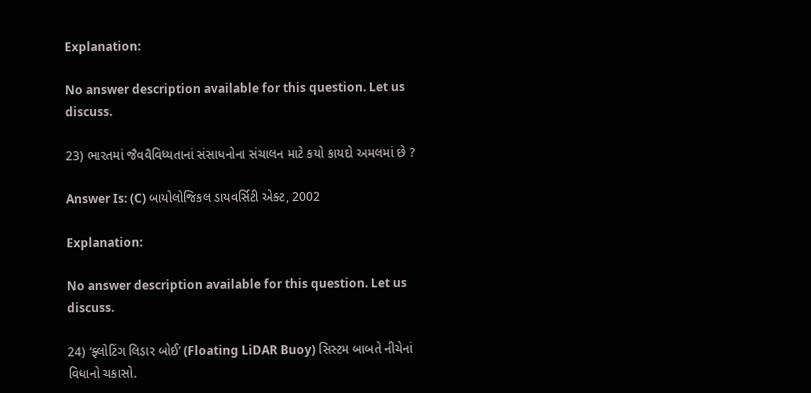Explanation:

No answer description available for this question. Let us discuss.

23) ભારતમાં જૈવવૈવિધ્યતાનાં સંસાધનોના સંચાલન માટે કયો કાયદો અમલમાં છે ?

Answer Is: (C) બાયોલોજિકલ ડાયવર્સિટી એક્ટ, 2002

Explanation:

No answer description available for this question. Let us discuss.

24) ‘ફ્લોટિંગ લિડાર બોઈ’ (Floating LiDAR Buoy) સિસ્ટમ બાબતે નીચેનાં વિધાનો ચકાસો.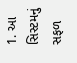1. આ સિસ્ટમનું સફળ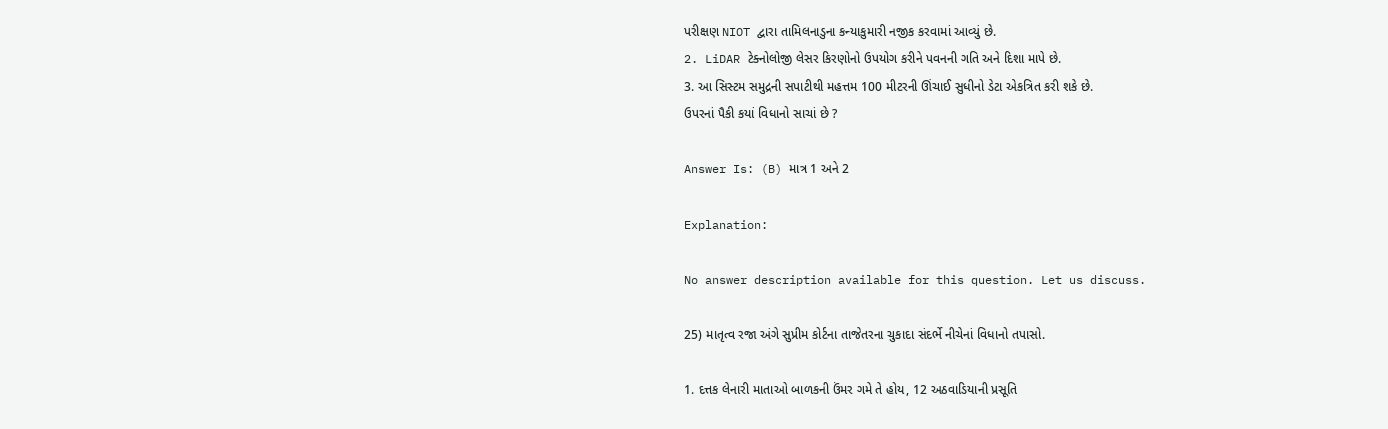પરીક્ષણ NIOT દ્વારા તામિલનાડુના કન્યાકુમારી નજીક કરવામાં આવ્યું છે.
2. LiDAR ટેક્નોલોજી લેસર કિરણોનો ઉપયોગ કરીને પવનની ગતિ અને દિશા માપે છે.
3. આ સિસ્ટમ સમુદ્રની સપાટીથી મહત્તમ 100 મીટરની ઊંચાઈ સુધીનો ડેટા એકત્રિત કરી શકે છે.
ઉપરનાં પૈકી કયાં વિધાનો સાચાં છે ?

Answer Is: (B) માત્ર 1 અને 2

Explanation:

No answer description available for this question. Let us discuss.

25) માતૃત્વ રજા અંગે સુપ્રીમ કોર્ટના તાજેતરના ચુકાદા સંદર્ભે નીચેનાં વિધાનો તપાસો.

1. દત્તક લેનારી માતાઓ બાળકની ઉંમર ગમે તે હોય, 12 અઠવાડિયાની પ્રસૂતિ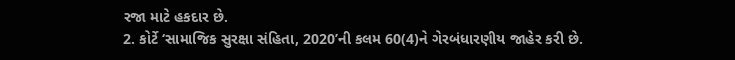રજા માટે હકદાર છે.
2. કોર્ટે ‘સામાજિક સુરક્ષા સંહિતા, 2020’ની કલમ 60(4)ને ગેરબંધારણીય જાહેર કરી છે.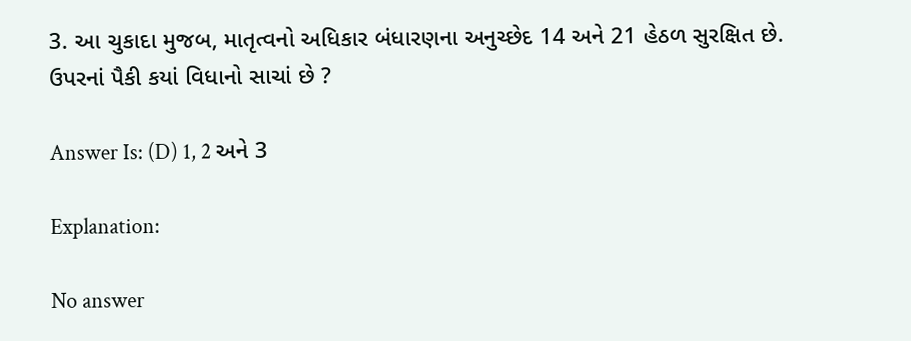3. આ ચુકાદા મુજબ, માતૃત્વનો અધિકાર બંધારણના અનુચ્છેદ 14 અને 21 હેઠળ સુરક્ષિત છે.
ઉપરનાં પૈકી કયાં વિધાનો સાચાં છે ?

Answer Is: (D) 1, 2 અને 3

Explanation:

No answer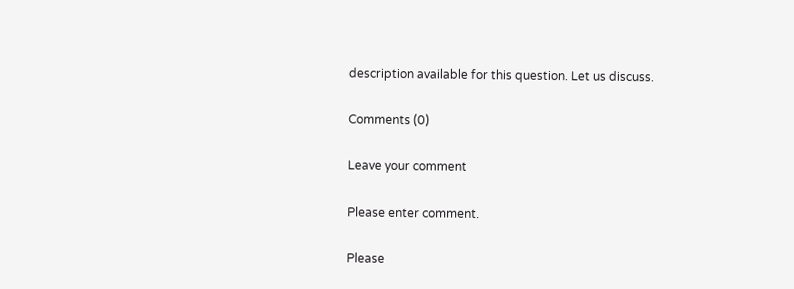description available for this question. Let us discuss.

Comments (0)

Leave your comment

Please enter comment.

Please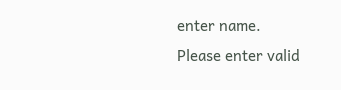enter name.
Please enter valid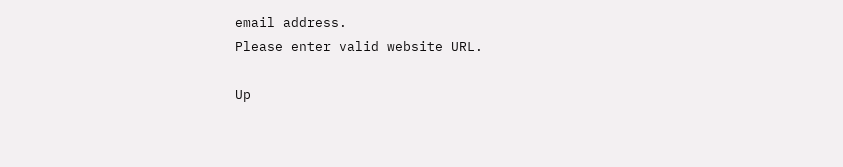email address.
Please enter valid website URL.

Up